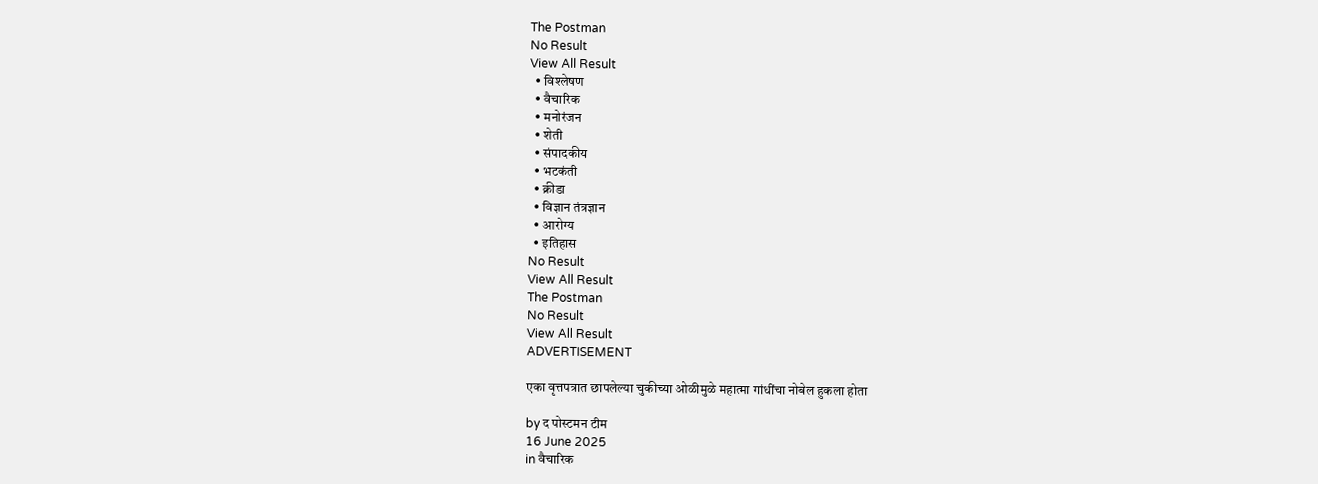The Postman
No Result
View All Result
  • विश्लेषण
  • वैचारिक
  • मनोरंजन
  • शेती
  • संपादकीय
  • भटकंती
  • क्रीडा
  • विज्ञान तंत्रज्ञान
  • आरोग्य
  • इतिहास
No Result
View All Result
The Postman
No Result
View All Result
ADVERTISEMENT

एका वृत्तपत्रात छापलेल्या चुकीच्या ओळीमुळे महात्मा गांधींचा नोबेल हुकला होता

by द पोस्टमन टीम
16 June 2025
in वैचारिक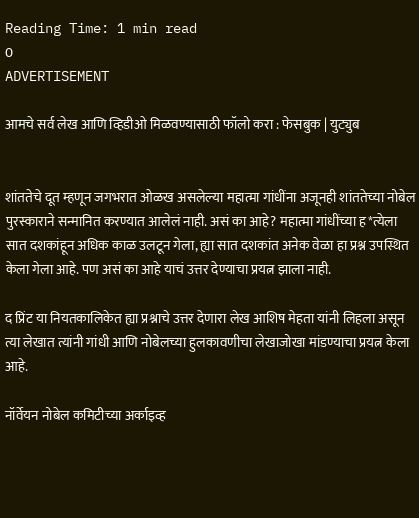Reading Time: 1 min read
0
ADVERTISEMENT

आमचे सर्व लेख आणि व्हिडीओ मिळवण्यासाठी फॉलो करा : फेसबुक | युट्युब


शांततेचे दूत म्हणून जगभरात ओळख असलेल्या महात्मा गांधींना अजूनही शांततेच्या नोबेल पुरस्काराने सन्मानित करण्यात आलेलं नाही. असं का आहे? महात्मा गांधींच्या ह*त्येला सात दशकांहून अधिक काळ उलटून गेला, ह्या सात दशकांत अनेक वेळा हा प्रश्न उपस्थित केला गेला आहे. पण असं का आहे याचं उत्तर देण्याचा प्रयत्न झाला नाही.

द प्रिंट या नियतकालिकेत ह्या प्रश्नाचे उत्तर देणारा लेख आशिष मेहता यांनी लिहला असून त्या लेखात त्यांनी गांधी आणि नोबेलच्या हुलकावणीचा लेखाजोखा मांडण्याचा प्रयत्न केला आहे.

नॉर्वेयन नोबेल कमिटीच्या अर्काइव्ह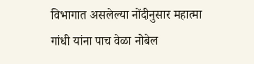विभागात असलेल्या नोंदीनुसार महात्मा गांधी यांना पाच वेळा नोबेल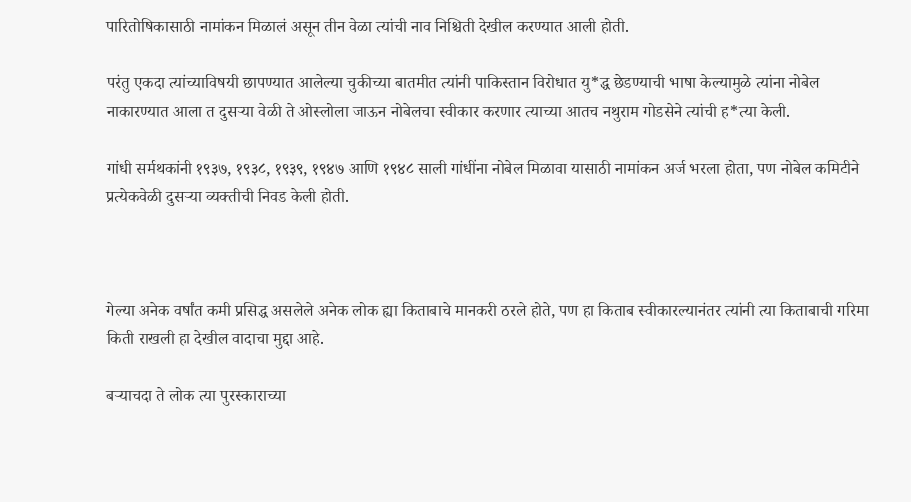पारितोषिकासाठी नामांकन मिळालं असून तीन वेळा त्यांची नाव निश्चिती देखील करण्यात आली होती.

परंतु एकदा त्यांच्याविषयी छापण्यात आलेल्या चुकीच्या बातमीत त्यांनी पाकिस्तान विरोधात यु*द्ध छेडण्याची भाषा केल्यामुळे त्यांना नोबेल नाकारण्यात आला त दुसऱ्या वेळी ते ओस्लोला जाऊन नोबेलचा स्वीकार करणार त्याच्या आतच नथुराम गोडसेने त्यांची ह*त्या केली.

गांधी सर्मथकांनी १९३७, १९३८, १९३९, १९४७ आणि १९४८ साली गांधींना नोबेल मिळावा यासाठी नामांकन अर्ज भरला होता, पण नोबेल कमिटीने प्रत्येकवेळी दुसऱ्या व्यक्तीची निवड केली होती.



गेल्या अनेक वर्षांत कमी प्रसिद्ध असलेले अनेक लोक ह्या किताबाचे मानकरी ठरले होते, पण हा किताब स्वीकारल्यानंतर त्यांनी त्या किताबाची गरिमा किती राखली हा देखील वादाचा मुद्दा आहे.

बऱ्याचदा ते लोक त्या पुरस्काराच्या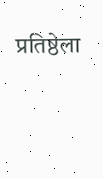प्रतिष्ठेला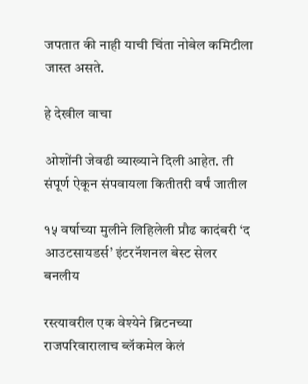जपतात की नाही याची चिंता नोबेल कमिटीला जास्त असते.

हे देखील वाचा

ओशोंनी जेवढी व्याख्याने दिली आहेत. ती संपूर्ण ऐकून संपवायला कितीतरी वर्षं जातील

१५ वर्षाच्या मुलीने लिहिलेली प्रौढ कादंबरी ‘द आउटसायडर्स’ इंटरनॅशनल बेस्ट सेलर बनलीय

रस्त्यावरील एक वेश्येने ब्रिटनच्या राजपरिवारालाच ब्लॅकमेल केलं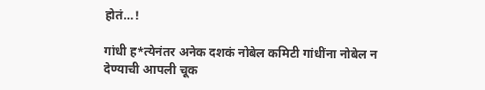होतं…!

गांधी ह*त्येनंतर अनेक दशकं नोबेल कमिटी गांधींना नोबेल न देण्याची आपली चूक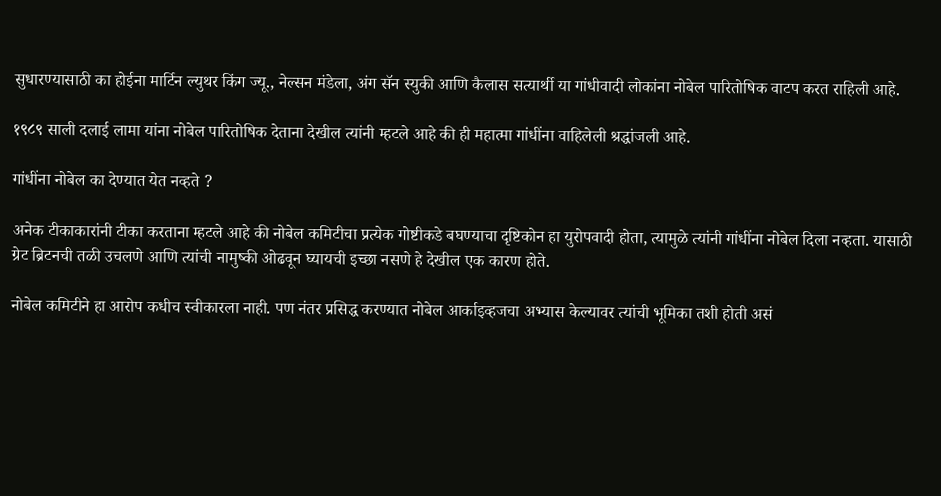सुधारण्यासाठी का होईना मार्टिन ल्युथर किंग ज्यू., नेल्सन मंडेला, अंग सॅन स्युकी आणि कैलास सत्यार्थी या गांधीवादी लोकांना नोबेल पारितोषिक वाटप करत राहिली आहे.

१९८९ साली दलाई लामा यांना नोबेल पारितोषिक देताना देखील त्यांनी म्हटले आहे की ही महात्मा गांधींना वाहिलेली श्रद्धांजली आहे.

गांधींना नोबेल का देण्यात येत नव्हते ?

अनेक टीकाकारांनी टीका करताना म्हटले आहे की नोबेल कमिटीचा प्रत्येक गोष्टीकडे बघण्याचा दृष्टिकोन हा युरोपवादी होता, त्यामुळे त्यांनी गांधींना नोबेल दिला नव्हता. यासाठी ग्रेट ब्रिटनची तळी उचलणे आणि त्यांची नामुष्की ओढवून घ्यायची इच्छा नसणे हे देखील एक कारण होते.

नोबेल कमिटीने हा आरोप कधीच स्वीकारला नाही. पण नंतर प्रसिद्ध करण्यात नोबेल आर्काइव्हजचा अभ्यास केल्यावर त्यांची भूमिका तशी होती असं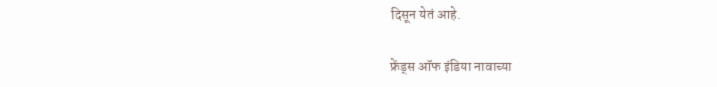दिसून येतं आहे.

फ्रेंड्स ऑफ इंडिया नावाच्या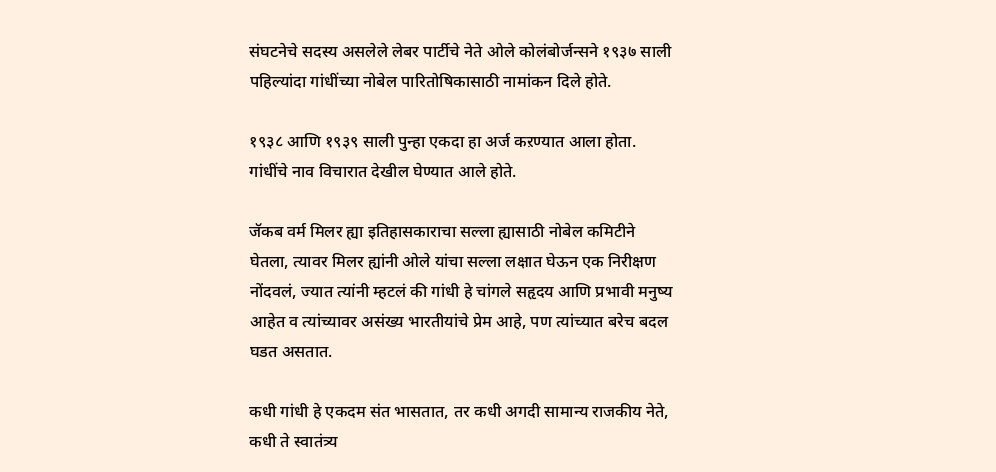संघटनेचे सदस्य असलेले लेबर पार्टीचे नेते ओले कोलंबोर्जन्सने १९३७ साली पहिल्यांदा गांधींच्या नोबेल पारितोषिकासाठी नामांकन दिले होते.

१९३८ आणि १९३९ साली पुन्हा एकदा हा अर्ज कऱण्यात आला होता. गांधींचे नाव विचारात देखील घेण्यात आले होते.

जॅकब वर्म मिलर ह्या इतिहासकाराचा सल्ला ह्यासाठी नोबेल कमिटीने घेतला, त्यावर मिलर ह्यांनी ओले यांचा सल्ला लक्षात घेऊन एक निरीक्षण नोंदवलं, ज्यात त्यांनी म्हटलं की गांधी हे चांगले सहृदय आणि प्रभावी मनुष्य आहेत व त्यांच्यावर असंख्य भारतीयांचे प्रेम आहे, पण त्यांच्यात बरेच बदल घडत असतात.

कधी गांधी हे एकदम संत भासतात, तर कधी अगदी सामान्य राजकीय नेते, कधी ते स्वातंत्र्य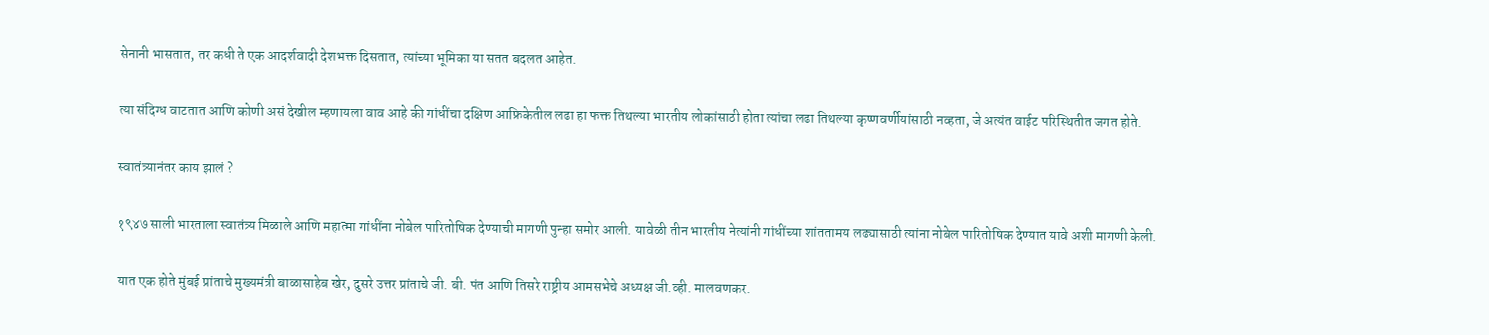सेनानी भासतात, तर कधी ते एक आदर्शवादी देशभक्त दिसतात, त्यांच्या भूमिका या सतत बदलत आहेत.

त्या संदिग्ध वाटतात आणि कोणी असं देखील म्हणायला वाव आहे की गांधींचा दक्षिण आफ्रिकेतील लढा हा फक्त तिथल्या भारतीय लोकांसाठी होता त्यांचा लढा तिथल्या कृष्णवर्णीयांसाठी नव्हता, जे अत्यंत वाईट परिस्थितीत जगत होते.

स्वातंत्र्यानंतर काय झालं ?

१९४७ साली भारताला स्वातंत्र्य मिळाले आणि महात्मा गांधींना नोबेल पारितोषिक देण्याची मागणी पुन्हा समोर आली. यावेळी तीन भारतीय नेत्यांनी गांधींच्या शांततामय लढ्यासाठी त्यांना नोबेल पारितोषिक देण्यात यावे अशी मागणी केली.

यात एक होते मुंबई प्रांताचे मुख्यमंत्री बाळासाहेब खेर, दुसरे उत्तर प्रांताचे जी. बी. पंत आणि तिसरे राष्ट्रीय आमसभेचे अध्यक्ष जी.व्ही. मालवणकर.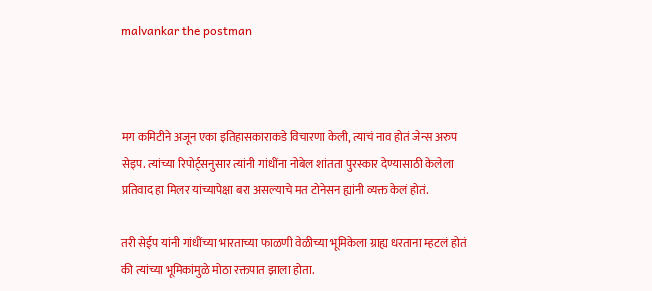malvankar the postman



मग कमिटीने अजून एका इतिहासकाराकडे विचारणा केली, त्याचं नाव होतं जेन्स अरुप सेइप. त्यांच्या रिपोर्ट्सनुसार त्यांनी गांधींना नोबेल शांतता पुरस्कार देण्यासाठी केलेला प्रतिवाद हा मिलर यांच्यापेक्षा बरा असल्याचे मत टोनेसन ह्यांनी व्यक्त केलं होतं.

तरी सेईप यांनी गांधींच्या भारताच्या फाळणी वेळीच्या भूमिकेला ग्राह्य धरताना म्हटलं होतं की त्यांच्या भूमिकांमुळे मोठा रक्तपात झाला होता.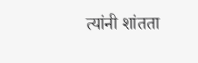त्यांनी शांतता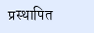प्रस्थापित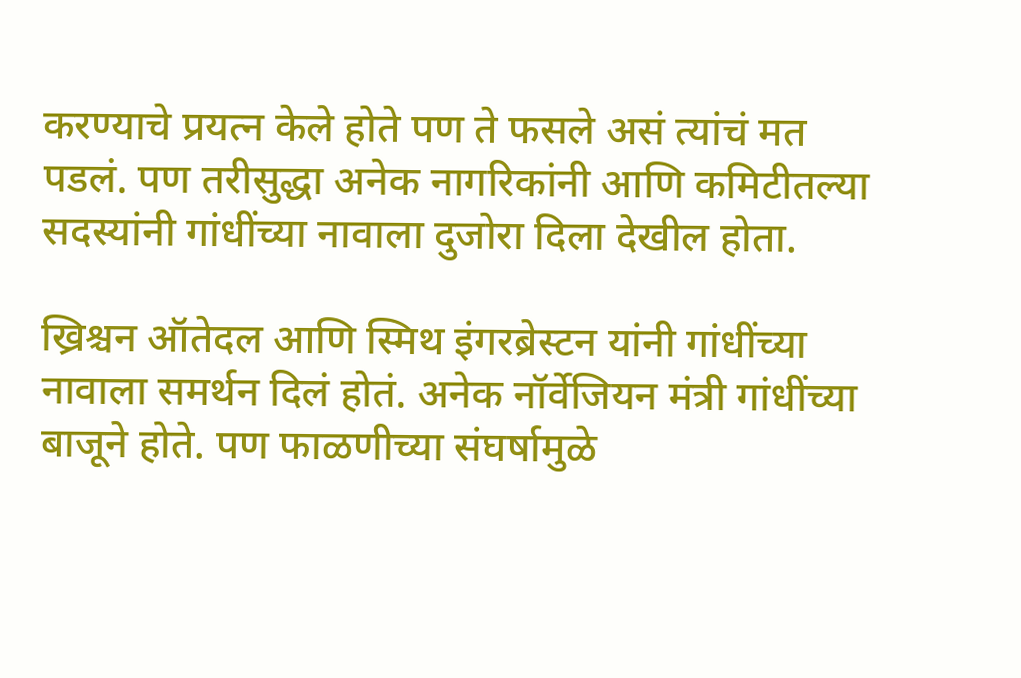करण्याचे प्रयत्न केले होते पण ते फसले असं त्यांचं मत पडलं. पण तरीसुद्धा अनेक नागरिकांनी आणि कमिटीतल्या सदस्यांनी गांधींच्या नावाला दुजोरा दिला देखील होता.

ख्रिश्चन ऑतेदल आणि स्मिथ इंगरब्रेस्टन यांनी गांधींच्या नावाला समर्थन दिलं होतं. अनेक नॉर्वेजियन मंत्री गांधींच्या बाजूने होते. पण फाळणीच्या संघर्षामुळे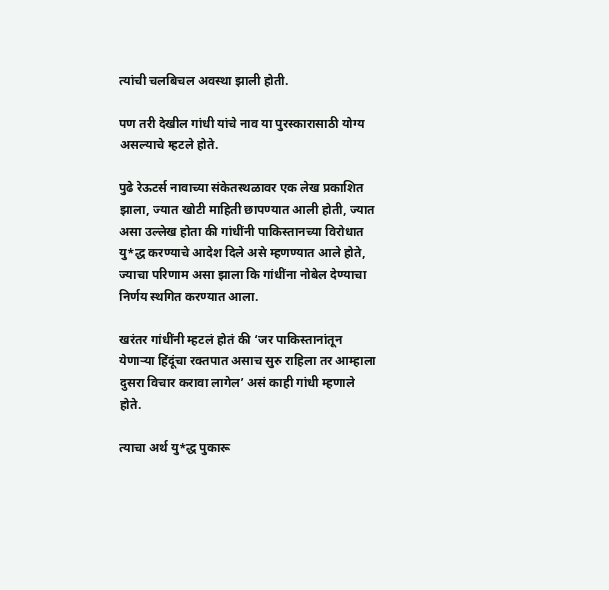त्यांची चलबिचल अवस्था झाली होती.

पण तरी देखील गांधी यांचे नाव या पुरस्कारासाठी योग्य असल्याचे म्हटले होते.

पुढे रेऊटर्स नावाच्या संकेतस्थळावर एक लेख प्रकाशित झाला, ज्यात खोटी माहिती छापण्यात आली होती, ज्यात असा उल्लेख होता की गांधींनी पाकिस्तानच्या विरोधात यु*द्ध करण्याचे आदेश दिले असे म्हणण्यात आले होते, ज्याचा परिणाम असा झाला कि गांधींना नोबेल देण्याचा निर्णय स्थगित करण्यात आला.

खरंतर गांधींनी म्हटलं होतं की ‘जर पाकिस्तानांतून येणाऱ्या हिंदूंचा रक्तपात असाच सुरु राहिला तर आम्हाला दुसरा विचार करावा लागेल’ असं काही गांधी म्हणाले होते.

त्याचा अर्थ यु*द्ध पुकारू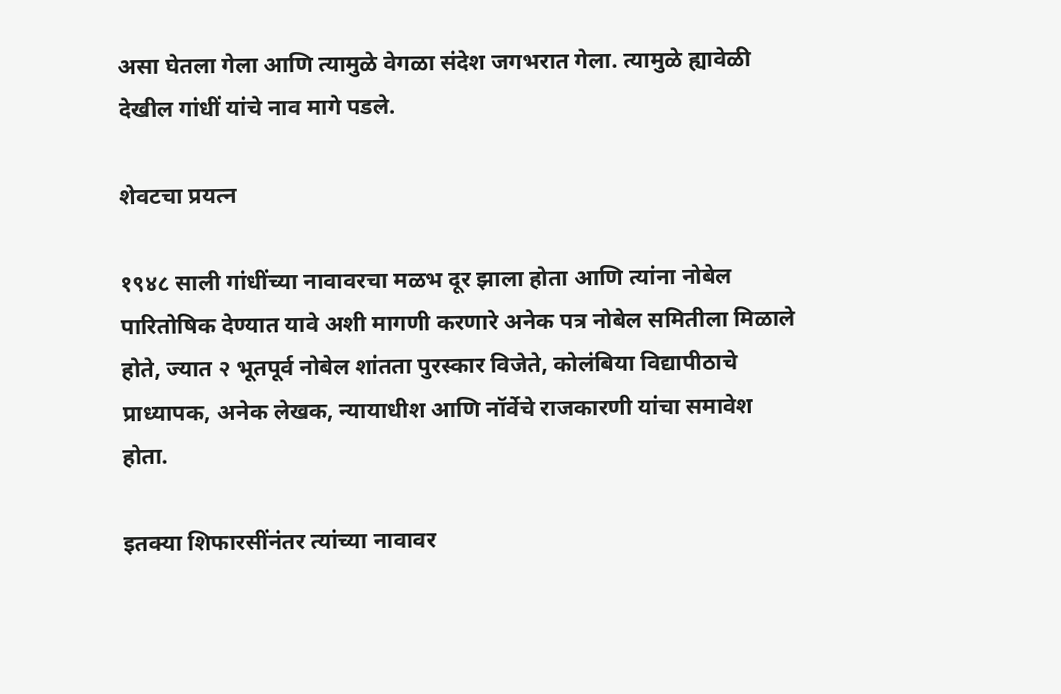असा घेतला गेला आणि त्यामुळे वेगळा संदेश जगभरात गेला. त्यामुळे ह्यावेळी देखील गांधीं यांचे नाव मागे पडले.

शेवटचा प्रयत्न

१९४८ साली गांधींच्या नावावरचा मळभ दूर झाला होता आणि त्यांना नोबेल पारितोषिक देण्यात यावे अशी मागणी करणारे अनेक पत्र नोबेल समितीला मिळाले होते, ज्यात २ भूतपूर्व नोबेल शांतता पुरस्कार विजेते, कोलंबिया विद्यापीठाचे प्राध्यापक, अनेक लेखक, न्यायाधीश आणि नॉर्वेचे राजकारणी यांचा समावेश होता.

इतक्या शिफारसींनंतर त्यांच्या नावावर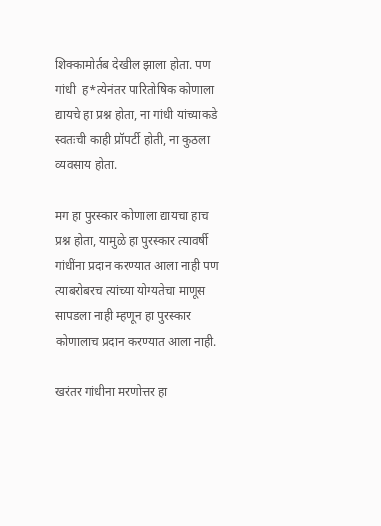शिक्कामोर्तब देखील झाला होता. पण गांधी  ह*त्येनंतर पारितोषिक कोणाला द्यायचे हा प्रश्न होता, ना गांधी यांच्याकडे स्वतःची काही प्रॉपर्टी होती, ना कुठला व्यवसाय होता.

मग हा पुरस्कार कोणाला द्यायचा हाच प्रश्न होता, यामुळे हा पुरस्कार त्यावर्षी गांधींना प्रदान करण्यात आला नाही पण त्याबरोबरच त्यांच्या योग्यतेचा माणूस सापडला नाही म्हणून हा पुरस्कार कोणालाच प्रदान करण्यात आला नाही.

खरंतर गांधीना मरणोत्तर हा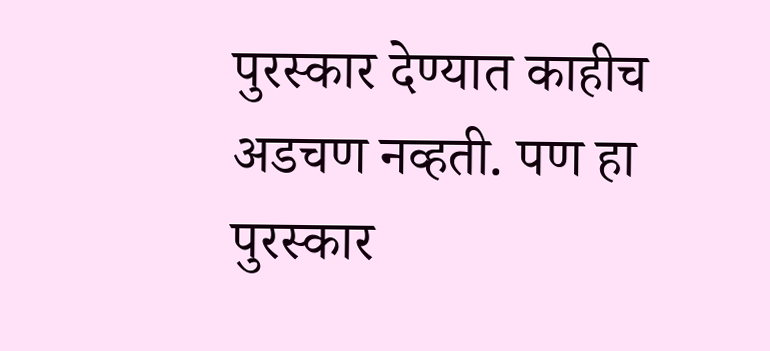पुरस्कार देण्यात काहीच अडचण नव्हती. पण हा पुरस्कार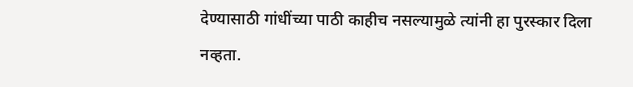देण्यासाठी गांधींच्या पाठी काहीच नसल्यामुळे त्यांनी हा पुरस्कार दिला नव्हता.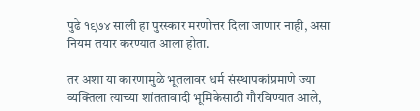पुढे १९७४ साली हा पुरस्कार मरणोत्तर दिला जाणार नाही, असा नियम तयार करण्यात आला होता.

तर अशा या कारणामुळे भूतलावर धर्म संस्थापकांप्रमाणे ज्या व्यक्तिला त्याच्या शांततावादी भूमिकेसाठी गौरविण्यात आले,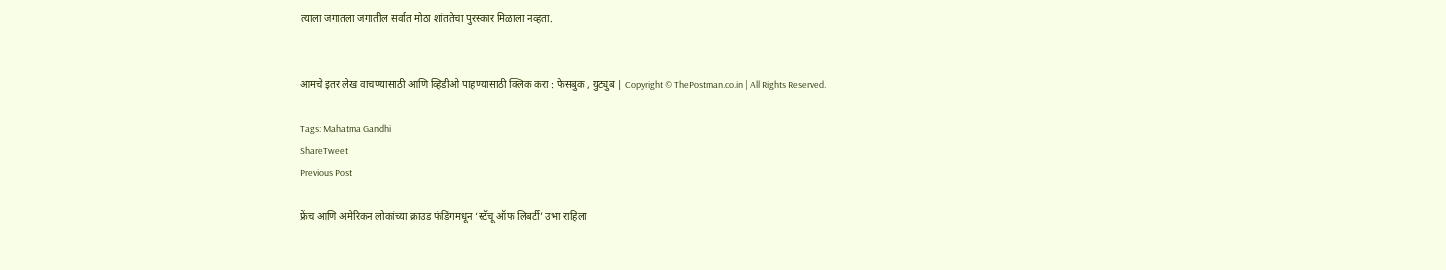त्याला जगातला जगातील सर्वात मोठा शांततेचा पुरस्कार मिळाला नव्हता.


आमचे इतर लेख वाचण्यासाठी आणि व्हिडीओ पाहण्यासाठी क्लिक करा : फेसबुक , युट्युब | Copyright © ThePostman.co.in | All Rights Reserved.

Tags: Mahatma Gandhi
ShareTweet
Previous Post

फ्रेंच आणि अमेरिकन लोकांच्या क्राउड फंडिंगमधून ‘स्टॅचू ऑफ लिबर्टी’ उभा राहिला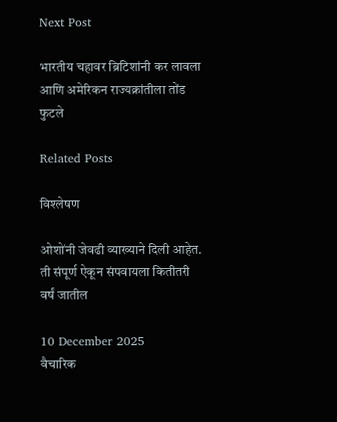Next Post

भारतीय चहावर ब्रिटिशांनी कर लावला आणि अमेरिकन राज्यक्रांतीला तोंड फुटले

Related Posts

विश्लेषण

ओशोंनी जेवढी व्याख्याने दिली आहेत. ती संपूर्ण ऐकून संपवायला कितीतरी वर्षं जातील

10 December 2025
वैचारिक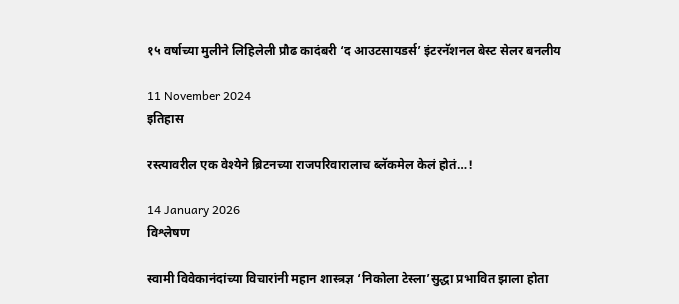१५ वर्षाच्या मुलीने लिहिलेली प्रौढ कादंबरी ‘द आउटसायडर्स’ इंटरनॅशनल बेस्ट सेलर बनलीय

11 November 2024
इतिहास

रस्त्यावरील एक वेश्येने ब्रिटनच्या राजपरिवारालाच ब्लॅकमेल केलं होतं…!

14 January 2026
विश्लेषण

स्वामी विवेकानंदांच्या विचारांनी महान शास्त्रज्ञ ‘निकोला टेस्ला’सुद्धा प्रभावित झाला होता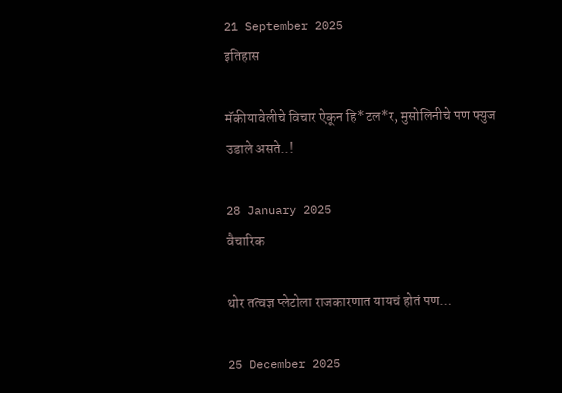21 September 2025
इतिहास

मॅकीयावेलीचे विचार ऐकून हि*टल*र, मुसोलिनीचे पण फ्युज उडाले असते..!

28 January 2025
वैचारिक

थोर तत्वज्ञ प्लेटोला राजकारणात यायचं होतं पण…

25 December 2025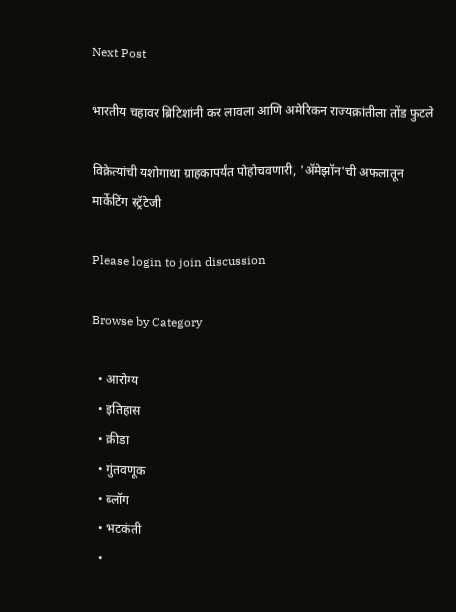Next Post

भारतीय चहावर ब्रिटिशांनी कर लावला आणि अमेरिकन राज्यक्रांतीला तोंड फुटले

विक्रेत्यांची यशोगाथा ग्राहकापर्यंत पोहोचवणारी, 'ॲमेझॉन'ची अफलातून मार्केटिंग स्ट्रॅटेजी

Please login to join discussion

Browse by Category

  • आरोग्य
  • इतिहास
  • क्रीडा
  • गुंतवणूक
  • ब्लॉग
  • भटकंती
  •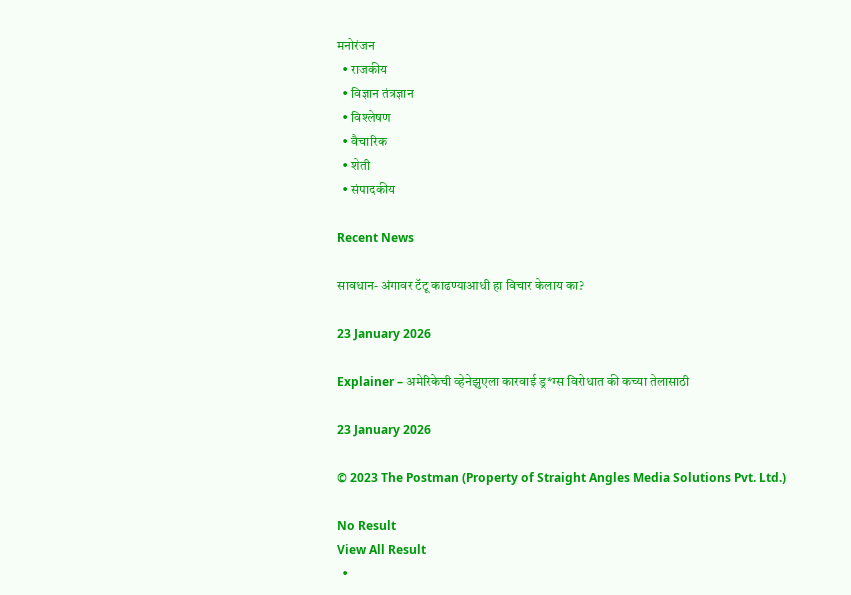मनोरंजन
  • राजकीय
  • विज्ञान तंत्रज्ञान
  • विश्लेषण
  • वैचारिक
  • शेती
  • संपादकीय

Recent News

सावधान- अंगावर टॅटू काढण्याआधी हा विचार केलाय का?

23 January 2026

Explainer – अमेरिकेची व्हेनेझुएला कारवाई ड्र*ग्स विरोधात की कच्या तेलासाठी

23 January 2026

© 2023 The Postman (Property of Straight Angles Media Solutions Pvt. Ltd.)

No Result
View All Result
  •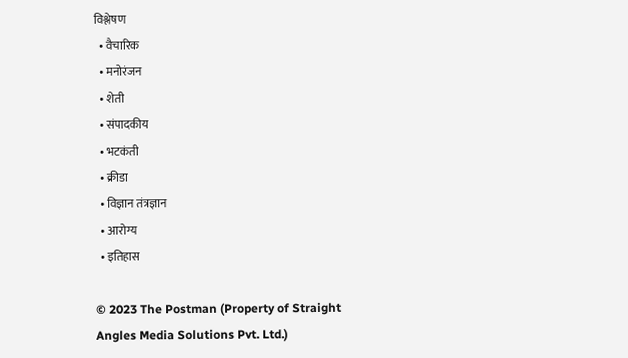विश्लेषण
  • वैचारिक
  • मनोरंजन
  • शेती
  • संपादकीय
  • भटकंती
  • क्रीडा
  • विज्ञान तंत्रज्ञान
  • आरोग्य
  • इतिहास

© 2023 The Postman (Property of Straight Angles Media Solutions Pvt. Ltd.)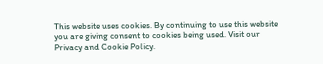This website uses cookies. By continuing to use this website you are giving consent to cookies being used. Visit our Privacy and Cookie Policy.